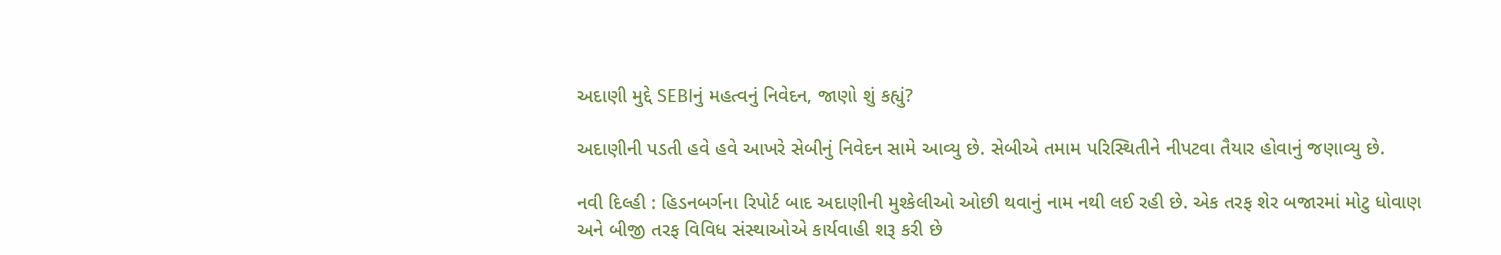અદાણી મુદ્દે SEBIનું મહત્વનું નિવેદન, જાણો શું કહ્યું?

અદાણીની પડતી હવે હવે આખરે સેબીનું નિવેદન સામે આવ્યુ છે. સેબીએ તમામ પરિસ્થિતીને નીપટવા તૈયાર હોવાનું જણાવ્યુ છે.

નવી દિલ્હી : હિડનબર્ગના રિપોર્ટ બાદ અદાણીની મુશ્કેલીઓ ઓછી થવાનું નામ નથી લઈ રહી છે. એક તરફ શેર બજારમાં મોટુ ધોવાણ અને બીજી તરફ વિવિધ સંસ્થાઓએ કાર્યવાહી શરૂ કરી છે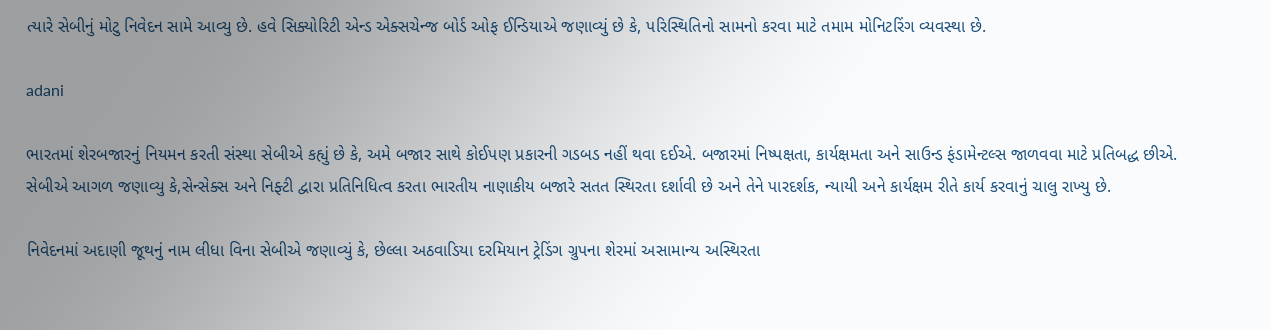ત્યારે સેબીનું મોટુ નિવેદન સામે આવ્યુ છે. હવે સિક્યોરિટી એન્ડ એક્સચેન્જ બોર્ડ ઓફ ઈન્ડિયાએ જણાવ્યું છે કે, પરિસ્થિતિનો સામનો કરવા માટે તમામ મોનિટરિંગ વ્યવસ્થા છે.

adani

ભારતમાં શેરબજારનું નિયમન કરતી સંસ્થા સેબીએ કહ્યું છે કે, અમે બજાર સાથે કોઈપણ પ્રકારની ગડબડ નહીં થવા દઈએ. બજારમાં નિષ્પક્ષતા, કાર્યક્ષમતા અને સાઉન્ડ ફંડામેન્ટલ્સ જાળવવા માટે પ્રતિબદ્ધ છીએ. સેબીએ આગળ જણાવ્યુ કે,સેન્સેક્સ અને નિફ્ટી દ્વારા પ્રતિનિધિત્વ કરતા ભારતીય નાણાકીય બજારે સતત સ્થિરતા દર્શાવી છે અને તેને પારદર્શક, ન્યાયી અને કાર્યક્ષમ રીતે કાર્ય કરવાનું ચાલુ રાખ્યુ છે.

નિવેદનમાં અદાણી જૂથનું નામ લીધા વિના સેબીએ જણાવ્યું કે, છેલ્લા અઠવાડિયા દરમિયાન ટ્રેડિંગ ગ્રુપના શેરમાં અસામાન્ય અસ્થિરતા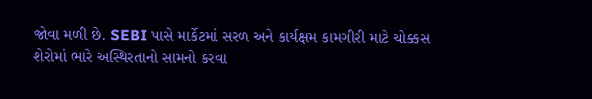જોવા મળી છે. SEBI પાસે માર્કેટમાં સરળ અને કાર્યક્ષમ કામગીરી માટે ચોક્કસ શેરોમાં ભારે અસ્થિરતાનો સામનો કરવા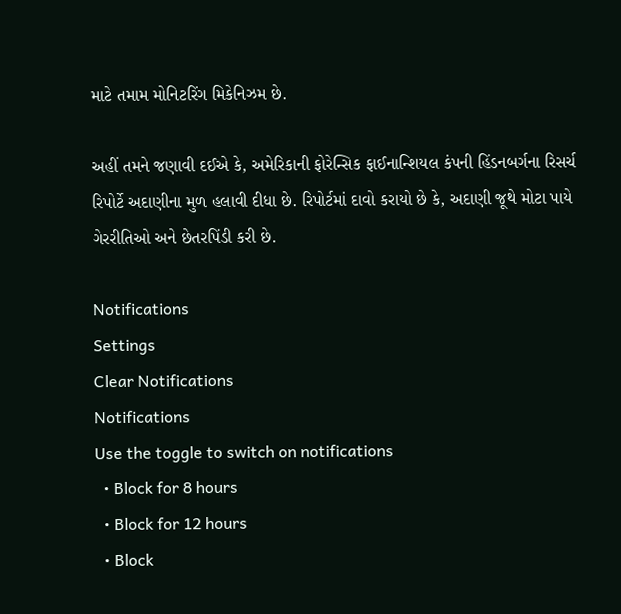માટે તમામ મોનિટરિંગ મિકેનિઝમ છે.

અહીં તમને જણાવી દઈએ કે, અમેરિકાની ફોરેન્સિક ફાઈનાન્શિયલ કંપની હિંડનબર્ગના રિસર્ચ રિપોર્ટે અદાણીના મુળ હલાવી દીધા છે. રિપોર્ટમાં દાવો કરાયો છે કે, અદાણી જૂથે મોટા પાયે ગેરરીતિઓ અને છેતરપિંડી કરી છે.

Notifications
Settings
Clear Notifications
Notifications
Use the toggle to switch on notifications
  • Block for 8 hours
  • Block for 12 hours
  • Block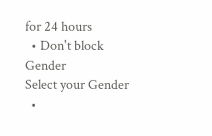for 24 hours
  • Don't block
Gender
Select your Gender
  •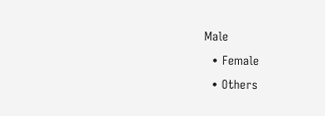Male
  • Female
  • Others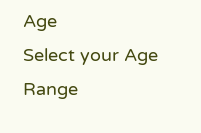Age
Select your Age Range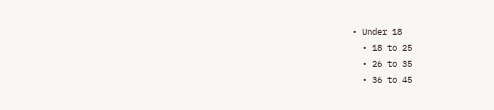• Under 18
  • 18 to 25
  • 26 to 35
  • 36 to 45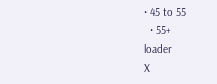• 45 to 55
  • 55+
loader
X